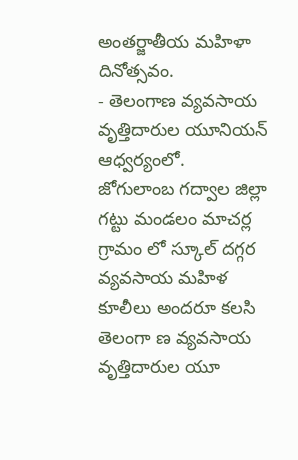అంతర్జాతీయ మహిళా దినోత్సవం.
- తెలంగాణ వ్యవసాయ వృత్తిదారుల యూనియన్ ఆధ్వర్యంలో.
జోగులాంబ గద్వాల జిల్లా గట్టు మండలం మాచర్ల గ్రామం లో స్కూల్ దగ్గర వ్యవసాయ మహిళ కూలీలు అందరూ కలసి తెలంగా ణ వ్యవసాయ వృత్తిదారుల యూ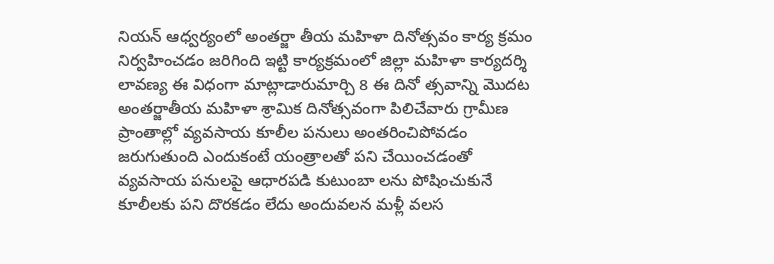నియన్ ఆధ్వర్యంలో అంతర్జా తీయ మహిళా దినోత్సవం కార్య క్రమం నిర్వహించడం జరిగింది ఇట్టి కార్యక్రమంలో జిల్లా మహిళా కార్యదర్శి లావణ్య ఈ విధంగా మాట్లాడారుమార్చి 8 ఈ దినో త్సవాన్ని మొదట అంతర్జాతీయ మహిళా శ్రామిక దినోత్సవంగా పిలిచేవారు గ్రామీణ ప్రాంతాల్లో వ్యవసాయ కూలీల పనులు అంతరించిపోవడం జరుగుతుంది ఎందుకంటే యంత్రాలతో పని చేయించడంతో వ్యవసాయ పనులపై ఆధారపడి కుటుంబా లను పోషించుకునే కూలీలకు పని దొరకడం లేదు అందువలన మళ్లీ వలస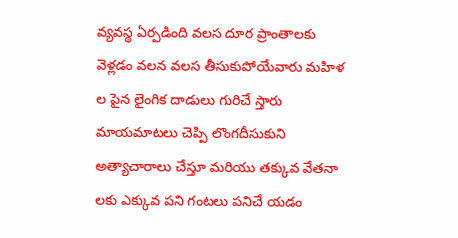వ్యవస్థ ఏర్పడింది వలస దూర ప్రాంతాలకు వెళ్లడం వలన వలస తీసుకుపోయేవారు మహిళ ల పైన లైంగిక దాడులు గురిచే స్తారు మాయమాటలు చెప్పి లొంగదీసుకుని అత్యాచారాలు చేస్తూ మరియు తక్కువ వేతనా లకు ఎక్కువ పని గంటలు పనిచే యడం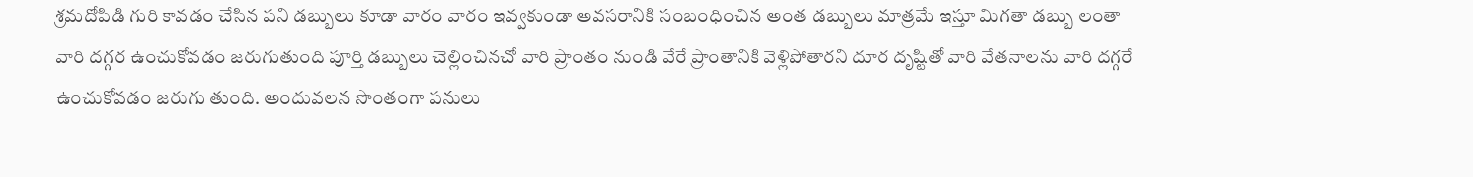శ్రమదోపిడి గురి కావడం చేసిన పని డబ్బులు కూడా వారం వారం ఇవ్వకుండా అవసరానికి సంబంధించిన అంత డబ్బులు మాత్రమే ఇస్తూ మిగతా డబ్బు లంతా వారి దగ్గర ఉంచుకోవడం జరుగుతుంది పూర్తి డబ్బులు చెల్లించినచో వారి ప్రాంతం నుండి వేరే ప్రాంతానికి వెళ్లిపోతారని దూర దృష్టితో వారి వేతనాలను వారి దగ్గరే ఉంచుకోవడం జరుగు తుంది. అందువలన సొంతంగా పనులు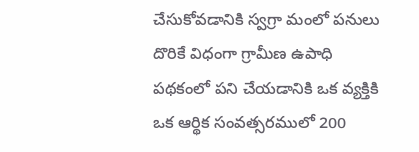చేసుకోవడానికి స్వగ్రా మంలో పనులు దొరికే విధంగా గ్రామీణ ఉపాధి పథకంలో పని చేయడానికి ఒక వ్యక్తికి ఒక ఆర్థిక సంవత్సరములో 200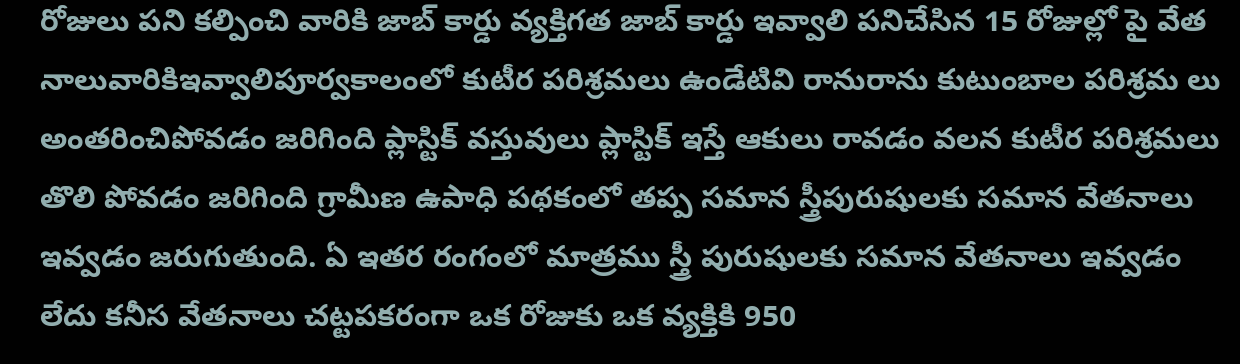రోజులు పని కల్పించి వారికి జాబ్ కార్డు వ్యక్తిగత జాబ్ కార్డు ఇవ్వాలి పనిచేసిన 15 రోజుల్లో పై వేత నాలువారికిఇవ్వాలిపూర్వకాలంలో కుటీర పరిశ్రమలు ఉండేటివి రానురాను కుటుంబాల పరిశ్రమ లు అంతరించిపోవడం జరిగింది ప్లాస్టిక్ వస్తువులు ప్లాస్టిక్ ఇస్తే ఆకులు రావడం వలన కుటీర పరిశ్రమలు తొలి పోవడం జరిగింది గ్రామీణ ఉపాధి పథకంలో తప్ప సమాన స్త్రీపురుషులకు సమాన వేతనాలు ఇవ్వడం జరుగుతుంది. ఏ ఇతర రంగంలో మాత్రము స్త్రీ పురుషులకు సమాన వేతనాలు ఇవ్వడం లేదు కనీస వేతనాలు చట్టపకరంగా ఒక రోజుకు ఒక వ్యక్తికి 950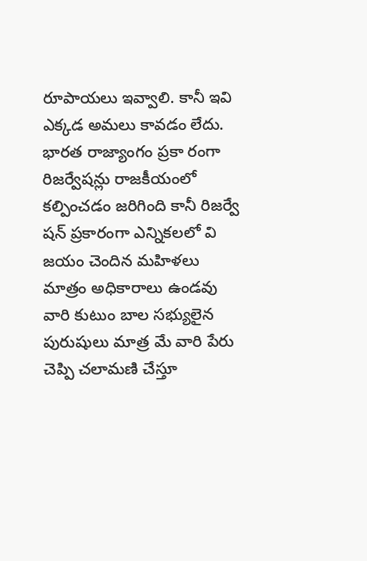రూపాయలు ఇవ్వాలి. కానీ ఇవి ఎక్కడ అమలు కావడం లేదు. భారత రాజ్యాంగం ప్రకా రంగా రిజర్వేషన్లు రాజకీయంలో కల్పించడం జరిగింది కానీ రిజర్వే షన్ ప్రకారంగా ఎన్నికలలో వి జయం చెందిన మహిళలు మాత్రం అధికారాలు ఉండవు వారి కుటుం బాల సభ్యులైన పురుషులు మాత్ర మే వారి పేరు చెప్పి చలామణి చేస్తూ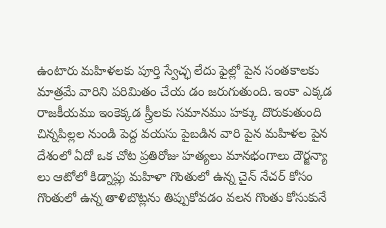ఉంటారు మహిళలకు పూర్తి స్వేచ్ఛ లేదు ఫైల్లో పైన సంతకాలకు మాత్రమే వారిని పరిమితం చేయ డం జరుగుతుంది. ఇంకా ఎక్కడ రాజకీయము ఇంకెక్కడ స్త్రీలకు సమానము హక్కు దొరుకుతుంది
చిన్నపిల్లల నుండి పెద్ద వయసు పైబడిన వారి పైన మహిళల పైన దేశంలో ఏదో ఒక చోట ప్రతిరోజు హత్యలు మానభంగాలు దౌర్జన్యా లు ఆటోలో కిడ్నాప్లు మహిళా గొంతులో ఉన్న చైన్ నేచర్ కోసం గొంతులో ఉన్న తాళిబొట్లను తిప్పుకోవడం వలన గొంతు కోసుకునే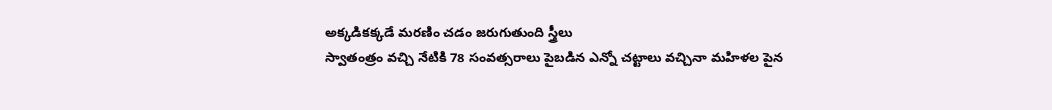అక్కడికక్కడే మరణిం చడం జరుగుతుంది స్త్రీలు
స్వాతంత్రం వచ్చి నేటికి 78 సంవత్సరాలు పైబడిన ఎన్నో చట్టాలు వచ్చినా మహిళల పైన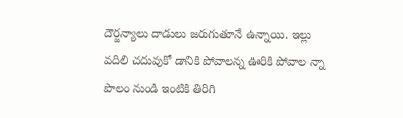దౌర్జన్యాలు దాడులు జరుగుతూనే ఉన్నాయి. ఇల్లు వదిలి చదువుకో డానికి పోవాలన్న ఊరికి పోవాల న్నా పొలం నుండి ఇంటికి తిరిగి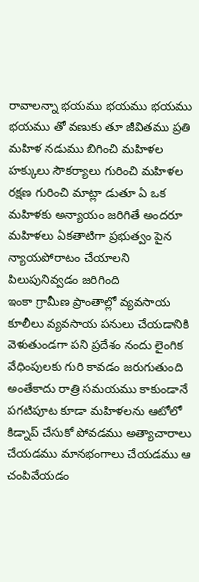రావాలన్నా భయము భయము భయము భయము తో వణుకు తూ జీవితము ప్రతి మహిళ నడుము బిగించి మహిళల హక్కులు సౌకర్యాలు గురించి మహిళల రక్షణ గురించి మాట్లా డుతూ ఏ ఒక మహిళకు అన్యాయం జరిగితే అందరూ మహిళలు ఏకతాటిగా ప్రభుత్వం పైన న్యాయపోరాటం చేయాలని పిలుపునివ్వడం జరిగింది
ఇంకా గ్రామీణ ప్రాంతాల్లో వ్యవసాయ కూలీలు వ్యవసాయ పనులు చేయడానికి వెళుతుండగా పని ప్రదేశం నందు లైంగిక వేధింపులకు గురి కావడం జరుగుతుంది అంతేకాదు రాత్రి సమయము కాకుండానే పగటిపూట కూడా మహిళలను ఆటోలో కిడ్నాప్ చేసుకో పోవడము అత్యాచారాలు చేయడము మానభంగాలు చేయడము ఆ చంపివేయడం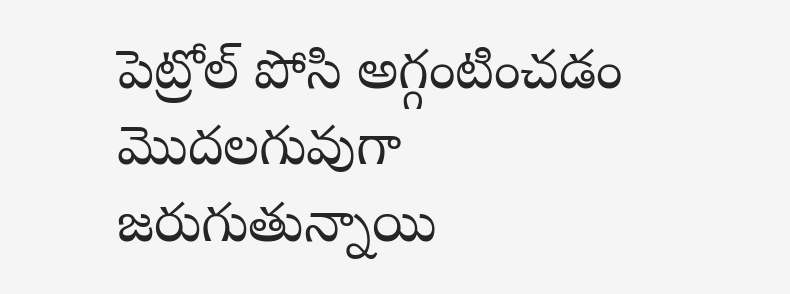పెట్రోల్ పోసి అగ్గంటించడం మొదలగువుగా జరుగుతున్నాయి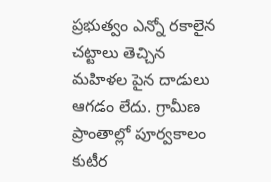ప్రభుత్వం ఎన్నో రకాలైన చట్టాలు తెచ్చిన మహిళల పైన దాడులు ఆగడం లేదు. గ్రామీణ ప్రాంతాల్లో పూర్వకాలం కుటీర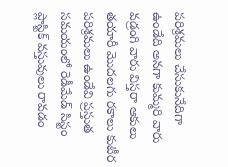పరిశ్రమలు చేసుకునేదిగా ఉండేది అనగా కుమ్మరి వారు వడ్రంగి వారు విస్తరా ఆకులు తయారీ మొదలగు రకాలు కుటీర పరిశ్రమలు ఉండేవి ప్రస్తుత సమయంలో రెడీమేడ్ సిస్టం ప్లాస్టిక్ వస్తువులు రావడం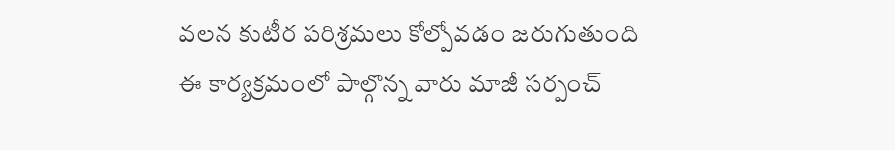వలన కుటీర పరిశ్రమలు కోల్పోవడం జరుగుతుంది
ఈ కార్యక్రమంలో పాల్గొన్న వారు మాజీ సర్పంచ్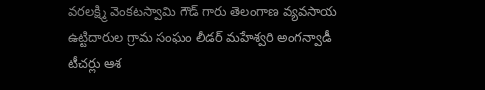వరలక్ష్మి వెంకటస్వామి గౌడ్ గారు తెలంగాణ వ్యవసాయ ఉట్టిదారుల గ్రామ సంఘం లీడర్ మహేశ్వరి అంగన్వాడీ టీచర్లు ఆశ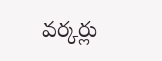వర్కర్లు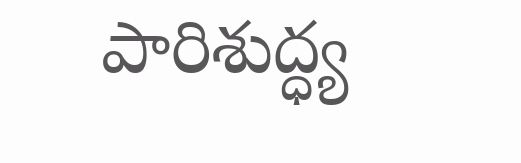పారిశుద్ధ్య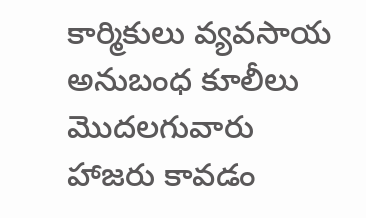కార్మికులు వ్యవసాయ అనుబంధ కూలీలు మొదలగువారు హాజరు కావడం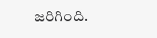జరిగింది.